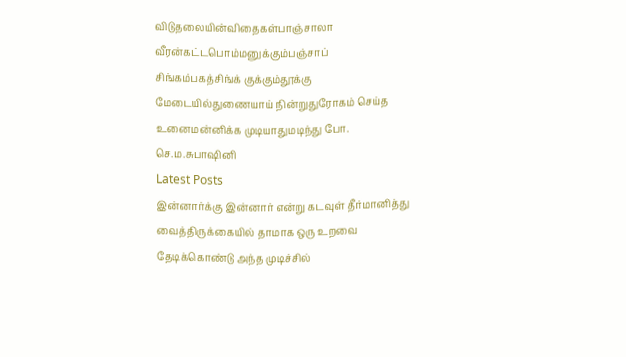விடுதலையின்விதைகள்பாஞ்சாலா வீரன்கட்டபொம்மனுக்கும்பஞ்சாப் சிங்கம்பகத்சிங்க் குக்கும்தூக்கு மேடையில்துணையாய் நின்றுதுரோகம் செய்த உனைமன்னிக்க முடியாதுமடிந்து போ. செ.ம.சுபாஷினி
Latest Posts
இன்னார்க்கு இன்னார் என்று கடவுள் தீர்மானித்து வைத்திருக்கையில் தாமாக ஒரு உறவை தேடிக்கொண்டு அந்த முடிச்சில்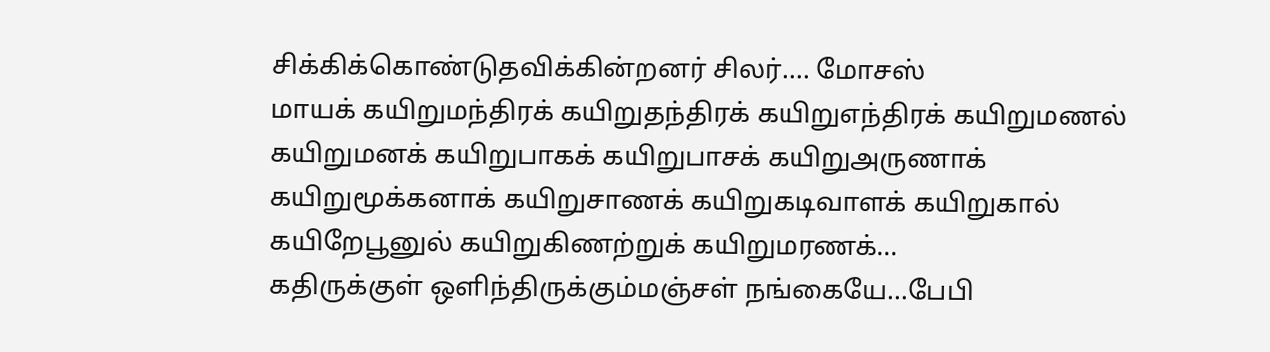சிக்கிக்கொண்டுதவிக்கின்றனர் சிலர்…. மோசஸ்
மாயக் கயிறுமந்திரக் கயிறுதந்திரக் கயிறுஎந்திரக் கயிறுமணல் கயிறுமனக் கயிறுபாகக் கயிறுபாசக் கயிறுஅருணாக் கயிறுமூக்கனாக் கயிறுசாணக் கயிறுகடிவாளக் கயிறுகால் கயிறேபூனுல் கயிறுகிணற்றுக் கயிறுமரணக்…
கதிருக்குள் ஒளிந்திருக்கும்மஞ்சள் நங்கையே…பேபி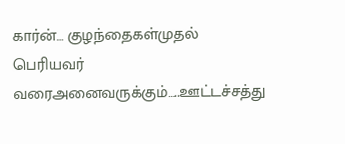கார்ன்… குழந்தைகள்முதல் பெரியவர் வரைஅனைவருக்கும்…..ஊட்டச்சத்து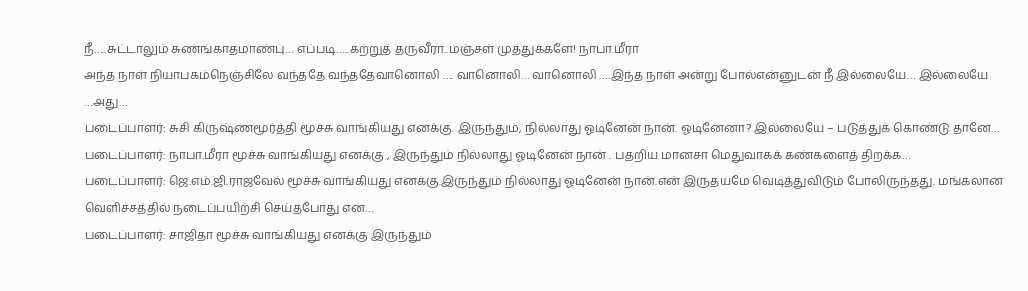நீ…..சுட்டாலும் சுணங்காதமாண்பு… எப்படி…..கற்றுத் தருவீரா..மஞ்சள் முத்துக்களே! நாபா.மீரா
அந்த நாள் நியாபகம்நெஞ்சிலே வந்ததே வந்ததேவானொலி …. வானொலி… வானொலி ….இந்த நாள் அன்று போல்என்னுடன் நீ இல்லையே… இல்லையே …அது…
படைப்பாளர்: சுசி கிருஷ்ணமூர்த்தி மூச்சு வாங்கியது எனக்கு. இருந்தும், நில்லாது ஓடினேன் நான். ஓடினேனா? இல்லையே – படுத்துக் கொண்டு தானே…
படைப்பாளர்: நாபா.மீரா மூச்சு வாங்கியது எனக்கு , இருந்தும் நில்லாது ஓடினேன் நான் . பதறிய மானசா மெதுவாகக் கண்களைத் திறக்க…
படைப்பாளர்: ஜெ.எம்.ஜி.ராஜவேல் மூச்சு வாங்கியது எனக்கு.இருந்தும் நில்லாது ஓடினேன் நான்.என் இருதயமே வெடித்துவிடும் போலிருந்தது. மங்கலான வெளிச்சத்தில் நடைப்பயிற்சி செய்தபோது என்…
படைப்பாளர்: சாஜிதா மூச்சு வாங்கியது எனக்கு இருந்தும்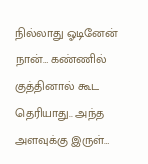நில்லாது ஓடினேன் நான்… கண்ணில் குத்தினால் கூட தெரியாது.. அந்த அளவுக்கு இருள்…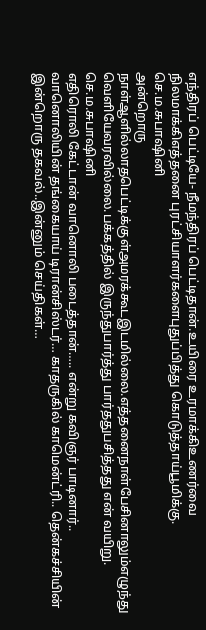எந்திரப் பெட்டியே- நீமந்திரப் பெட்டிதான்.உயிரை உரமாக்கிஉணர்வை நிலமாக்கிஎத்தனை புரட்சியாளர்களைபுதுப்பித்து கொடுத்தாய்பூமிக்கு. செ.ம.சுபாஷினி
அன்றொரு நாள்ஆளில்லாதபெட்டிக்குள்அமரக்கூடஇடமில்லை.எத்தனைநாள்பேசினாலும்எழுந்து வெளியேவரவில்லை.பக்கத்தில் இருந்துபார்த்து பார்ததுபசித்தது என் வயிறு. செ.ம.சுபாஷினி
எதிரொலி கேட்டான் வானொலி படைத்தான்….. என்று கவிஞர் பாடினார்.. வானொலியின் தங்கையாய் டிரான்சிஸ்டர்… காதருகில் காமென்ட்ரி.. தென்கச்சியின் இன்றொரு தகவல்..இன்னும் செய்திகள்…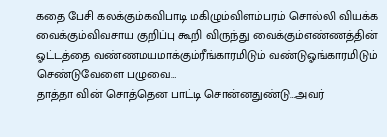கதை பேசி கலக்கும்கவிபாடி மகிழும்விளம்பரம் சொல்லி வியக்க வைக்கும்விவசாய குறிப்பு கூறி விருந்து வைக்கும்எண்ணத்தின் ஓட்டத்தை வண்ணமயமாக்கும்ரீங்காரமிடும் வண்டுஓங்காரமிடும் செண்டுவேளை பழுவை…
தாத்தா வின் சொத்தென பாட்டி சொன்னதுண்டு…அவர்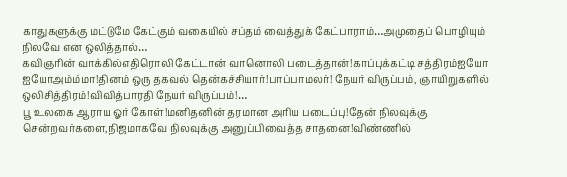காதுகளுக்கு மட்டுமே கேட்கும் வகையில் சப்தம் வைத்துக் கேட்பாராம்…அமுதைப் பொழியும் நிலவே என ஒலித்தால்…
கவிஞரின் வாக்கில்எதிரொலி கேட்டான் வானொலி படைத்தான்!காப்புக்கட்டி சத்திரம்ஐயோ ஐயோஅம்ம்மா!தினம் ஒரு தகவல் தென்கச்சியார்!பாப்பாமலர்! நேயர் விருப்பம், ஞாயிறுகளில் ஒலிசித்திரம்!விவித்பாரதி நேயர் விருப்பம்!…
பூ உலகை ஆராய ஓர் கோள்!மனிதனின் தரமான அரிய படைப்பு!தேன் நிலவுக்கு சென்றவர்களை,நிஜமாகவே நிலவுக்கு அனுப்பிவைத்த சாதனை!விண்ணில்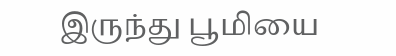இருந்து பூமியை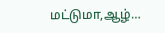மட்டுமா,ஆழ்…